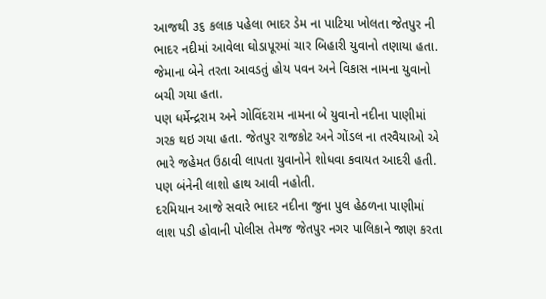આજથી ૩૬ કલાક પહેલા ભાદર ડેમ ના પાટિયા ખોલતા જેતપુર ની ભાદર નદીમાં આવેલા ઘોડાપૂરમાં ચાર બિહારી યુવાનો તણાયા હતા. જેમાના બેને તરતા આવડતું હોય પવન અને વિકાસ નામના યુવાનો બચી ગયા હતા.
પણ ધર્મેન્દ્રરામ અને ગોવિંદરામ નામના બે યુવાનો નદીના પાણીમાં ગરક થઇ ગયા હતા. જેતપુર રાજકોટ અને ગોંડલ ના તરવૈયાઓ એ ભારે જહેમત ઉઠાવી લાપતા યુવાનોને શોધવા કવાયત આદરી હતી. પણ બંનેની લાશો હાથ આવી નહોતી.
દરમિયાન આજે સવારે ભાદર નદીના જુના પુલ હેઠળના પાણીમાં લાશ પડી હોવાની પોલીસ તેમજ જેતપુર નગર પાલિકાને જાણ કરતા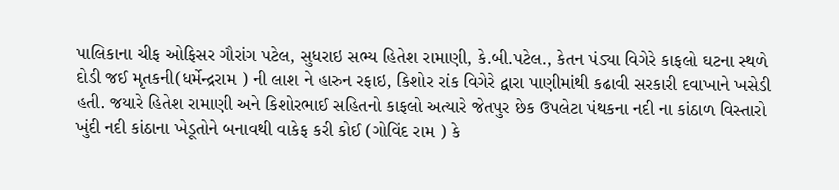પાલિકાના ચીફ ઓફિસર ગૌરાંગ પટેલ, સુધરાઇ સભ્ય હિતેશ રામાણી, કે.બી.પટેલ., કેતન પંડ્યા વિગેરે કાફલો ઘટના સ્થળે દોડી જઈ મૃતકની(ધર્મેન્દ્રરામ ) ની લાશ ને હારુન રફાઇ, કિશોર રાંક વિગેરે દ્વારા પાણીમાંથી કઢાવી સરકારી દવાખાને ખસેડી હતી. જયારે હિતેશ રામાણી અને કિશોરભાઈ સહિતનો કાફલો અત્યારે જેતપુર છેક ઉપલેટા પંથકના નદી ના કાંઠાળ વિસ્તારો ખુંદી નદી કાંઠાના ખેડૂતોને બનાવથી વાકેફ કરી કોઈ (ગોવિંદ રામ ) કે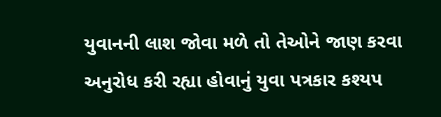યુવાનની લાશ જોવા મળે તો તેઓને જાણ કરવા અનુરોધ કરી રહ્યા હોવાનું યુવા પત્રકાર કશ્યપ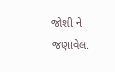જોશી ને જણાવેલ.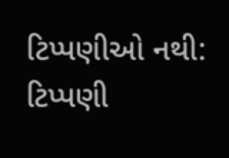ટિપ્પણીઓ નથી:
ટિપ્પણી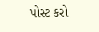પોસ્ટ કરો